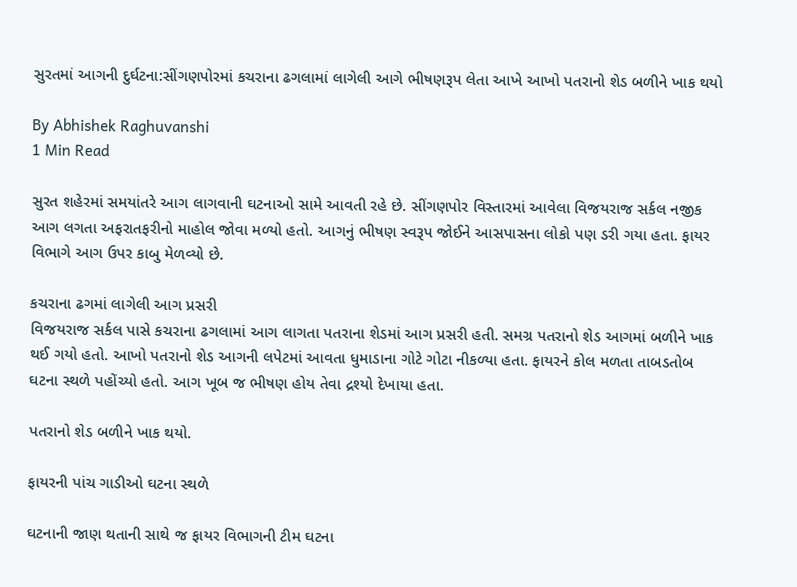સુરતમાં આગની દુર્ઘટના:સીંગણપોરમાં કચરાના ઢગલામાં લાગેલી આગે ભીષણરૂપ લેતા આખે આખો પતરાનો શેડ બળીને ખાક થયો

By Abhishek Raghuvanshi
1 Min Read

સુરત શહેરમાં સમયાંતરે આગ લાગવાની ઘટનાઓ સામે આવતી રહે છે. સીંગણપોર વિસ્તારમાં આવેલા વિજયરાજ સર્કલ નજીક આગ લગતા અફરાતફરીનો માહોલ જોવા મળ્યો હતો. આગનું ભીષણ સ્વરૂપ જોઈને આસપાસના લોકો પણ ડરી ગયા હતા. ફાયર વિભાગે આગ ઉપર કાબુ મેળવ્યો છે.

કચરાના ઢગમાં લાગેલી આગ પ્રસરી
વિજયરાજ સર્કલ પાસે કચરાના ઢગલામાં આગ લાગતા પતરાના શેડમાં આગ પ્રસરી હતી. સમગ્ર પતરાનો શેડ આગમાં બળીને ખાક થઈ ગયો હતો. આખો પતરાનો શેડ આગની લપેટમાં આવતા ધુમાડાના ગોટે ગોટા નીકળ્યા હતા. ફાયરને કોલ મળતા તાબડતોબ ઘટના સ્થળે પહોંચ્યો હતો. આગ ખૂબ જ ભીષણ હોય તેવા દ્રશ્યો દેખાયા હતા.

પતરાનો શેડ બળીને ખાક થયો.

ફાયરની પાંચ ગાડીઓ ઘટના સ્થળે

ઘટનાની જાણ થતાની સાથે જ ફાયર વિભાગની ટીમ ઘટના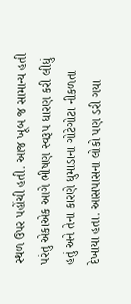સ્થળ ઉપર પહોંચી હતી. આજ ખૂબ જ સામાન્ય હતી પરંતુ એકાએક આગે ભીષણ સ્વરૂપ ધારણ કરી લીધું હતું અને તેના કારણે ધુમાડાના ગોટેગોટા નીકળતા દેખાયા હતા. આસપાસના લોકો પણ ડરી ગયા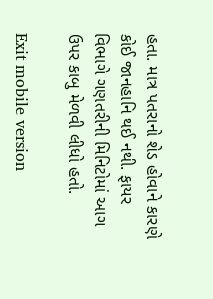હતા. માત્ર પતરાનો શેડ હોવાને કારણે કોઈ જાનહાનિ થઈ નથી. ફાયર વિભાગે ગણતરીની મિનિટોમાં આગ ઉપર કાબુ મેળવી લીધો હતો.

Exit mobile version